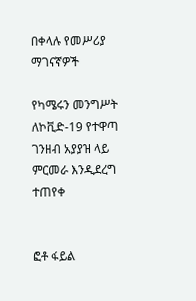በቀላሉ የመሥሪያ ማገናኛዎች

የካሜሩን መንግሥት ለኮቪድ-19 የተዋጣ ገንዘብ አያያዝ ላይ ምርመራ እንዲደረግ ተጠየቀ


ፎቶ ፋይል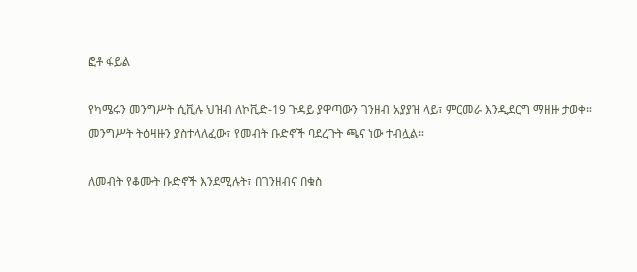ፎቶ ፋይል

የካሜሩን መንግሥት ሲቪሉ ህዝብ ለኮቪድ-19 ጉዳይ ያዋጣውን ገንዘብ አያያዝ ላይ፣ ምርመራ እንዲደርግ ማዘዙ ታወቀ። መንግሥት ትዕዛዙን ያስተላለፈው፣ የመብት ቡድኖች ባደረጉት ጫና ነው ተብሏል።

ለመብት የቆሙት ቡድኖች እንደሚሉት፣ በገንዘብና በቁስ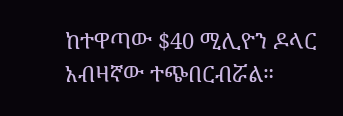ከተዋጣው $40 ሚሊዮን ዶላር አብዛኛው ተጭበርብሯል።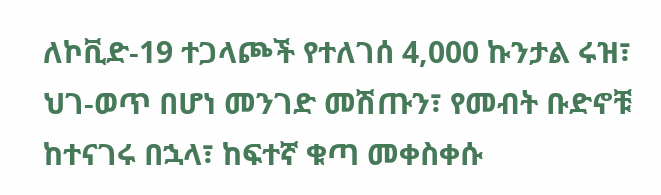ለኮቪድ-19 ተጋላጮች የተለገሰ 4,000 ኩንታል ሩዝ፣ ህገ-ወጥ በሆነ መንገድ መሽጡን፣ የመብት ቡድኖቹ ከተናገሩ በኋላ፣ ከፍተኛ ቁጣ መቀስቀሱ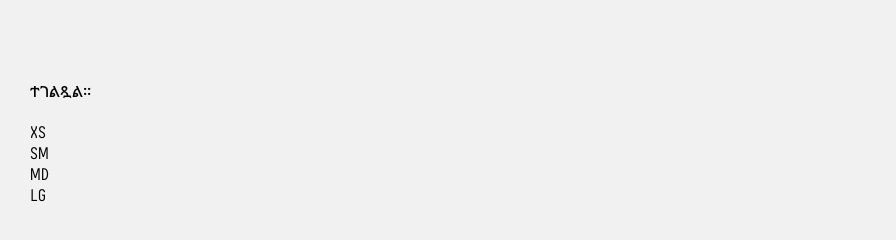ተገልጿል።

XS
SM
MD
LG